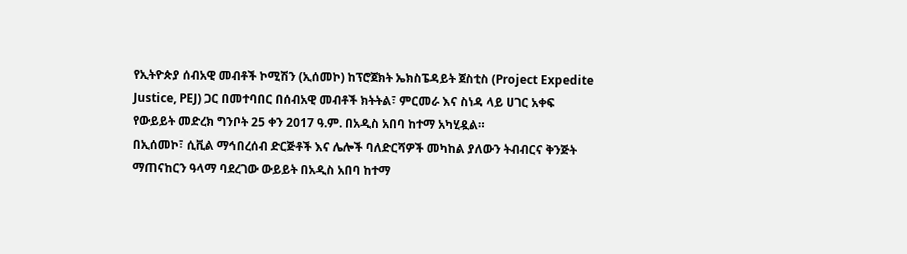የኢትዮጵያ ሰብአዊ መብቶች ኮሚሽን (ኢሰመኮ) ከፕሮጀክት ኤክስፔዳይት ጀስቲስ (Project Expedite Justice, PEJ) ጋር በመተባበር በሰብአዊ መብቶች ክትትል፣ ምርመራ እና ስነዳ ላይ ሀገር አቀፍ የውይይት መድረክ ግንቦት 25 ቀን 2017 ዓ.ም. በአዲስ አበባ ከተማ አካሂዷል።
በኢሰመኮ፣ ሲቪል ማኅበረሰብ ድርጅቶች እና ሌሎች ባለድርሻዎች መካከል ያለውን ትብብርና ቅንጅት ማጠናከርን ዓላማ ባደረገው ውይይት በአዲስ አበባ ከተማ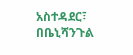አስተዳደር፣ በቤኒሻንጉል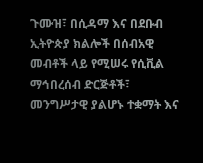ጉሙዝ፣ በሲዳማ እና በደቡብ ኢትዮጵያ ክልሎች በሰብአዊ መብቶች ላይ የሚሠሩ የሲቪል ማኅበረሰብ ድርጅቶች፣ መንግሥታዊ ያልሆኑ ተቋማት እና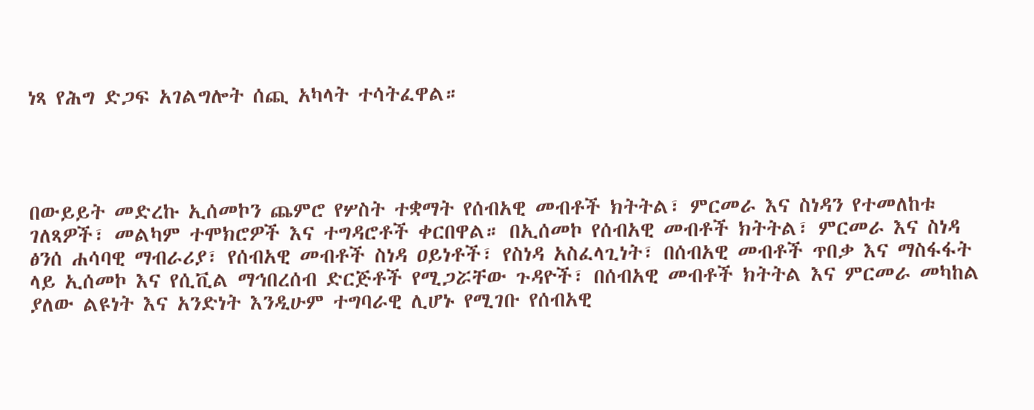ነጻ የሕግ ድጋፍ አገልግሎት ሰጪ አካላት ተሳትፈዋል።




በውይይት መድረኩ ኢሰመኮን ጨምሮ የሦስት ተቋማት የሰብአዊ መብቶች ክትትል፣ ምርመራ እና ስነዳን የተመለከቱ ገለጻዎች፣ መልካም ተሞክሮዎች እና ተግዳሮቶች ቀርበዋል። በኢሰመኮ የሰብአዊ መብቶች ክትትል፣ ምርመራ እና ስነዳ ፅንሰ ሐሳባዊ ማብራሪያ፣ የሰብአዊ መብቶች ስነዳ ዐይነቶች፣ የስነዳ አስፈላጊነት፣ በሰብአዊ መብቶች ጥበቃ እና ማስፋፋት ላይ ኢሰመኮ እና የሲቪል ማኅበረሰብ ድርጅቶች የሚጋሯቸው ጉዳዮች፣ በሰብአዊ መብቶች ክትትል እና ምርመራ መካከል ያለው ልዩነት እና አንድነት እንዲሁም ተግባራዊ ሊሆኑ የሚገቡ የሰብአዊ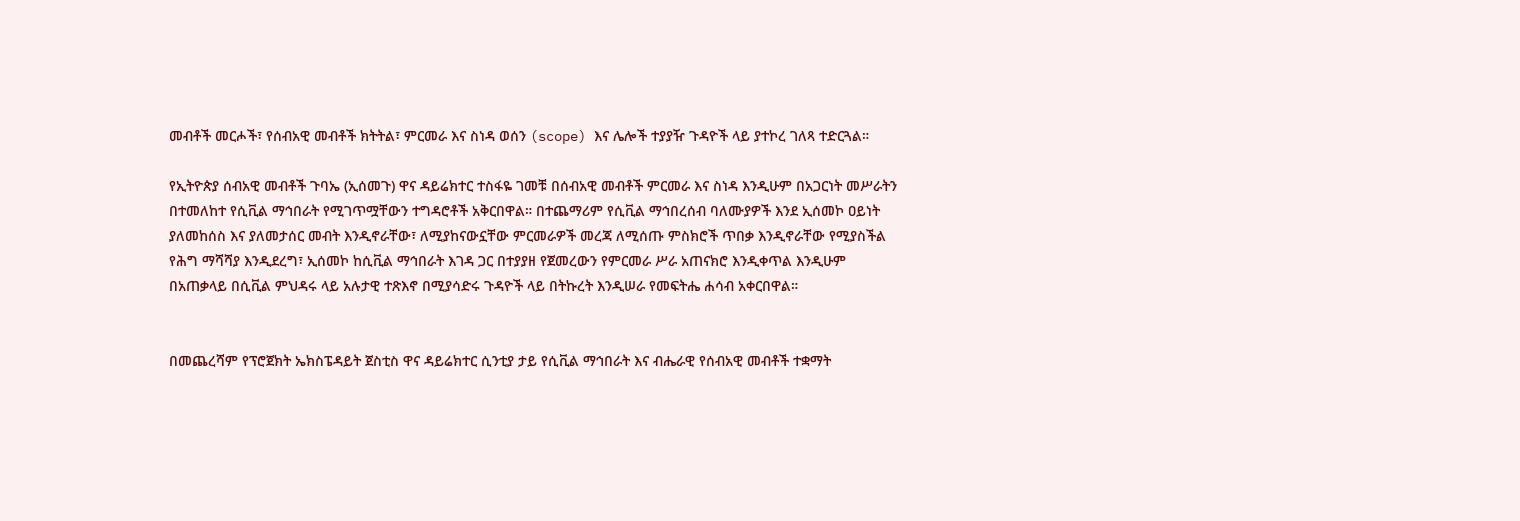መብቶች መርሖች፣ የሰብአዊ መብቶች ክትትል፣ ምርመራ እና ስነዳ ወሰን (scope) እና ሌሎች ተያያዥ ጉዳዮች ላይ ያተኮረ ገለጻ ተድርጓል።

የኢትዮጵያ ሰብአዊ መብቶች ጉባኤ (ኢሰመጉ) ዋና ዳይሬክተር ተስፋዬ ገመቹ በሰብአዊ መብቶች ምርመራ እና ስነዳ እንዲሁም በአጋርነት መሥራትን በተመለከተ የሲቪል ማኅበራት የሚገጥሟቸውን ተግዳሮቶች አቅርበዋል። በተጨማሪም የሲቪል ማኅበረሰብ ባለሙያዎች እንደ ኢሰመኮ ዐይነት ያለመከሰስ እና ያለመታሰር መብት እንዲኖራቸው፣ ለሚያከናውኗቸው ምርመራዎች መረጃ ለሚሰጡ ምስክሮች ጥበቃ እንዲኖራቸው የሚያስችል የሕግ ማሻሻያ እንዲደረግ፣ ኢሰመኮ ከሲቪል ማኅበራት እገዳ ጋር በተያያዘ የጀመረውን የምርመራ ሥራ አጠናክሮ እንዲቀጥል እንዲሁም በአጠቃላይ በሲቪል ምህዳሩ ላይ አሉታዊ ተጽእኖ በሚያሳድሩ ጉዳዮች ላይ በትኩረት እንዲሠራ የመፍትሔ ሐሳብ አቀርበዋል።


በመጨረሻም የፕሮጀክት ኤክስፔዳይት ጀስቲስ ዋና ዳይሬክተር ሲንቲያ ታይ የሲቪል ማኅበራት እና ብሔራዊ የሰብአዊ መብቶች ተቋማት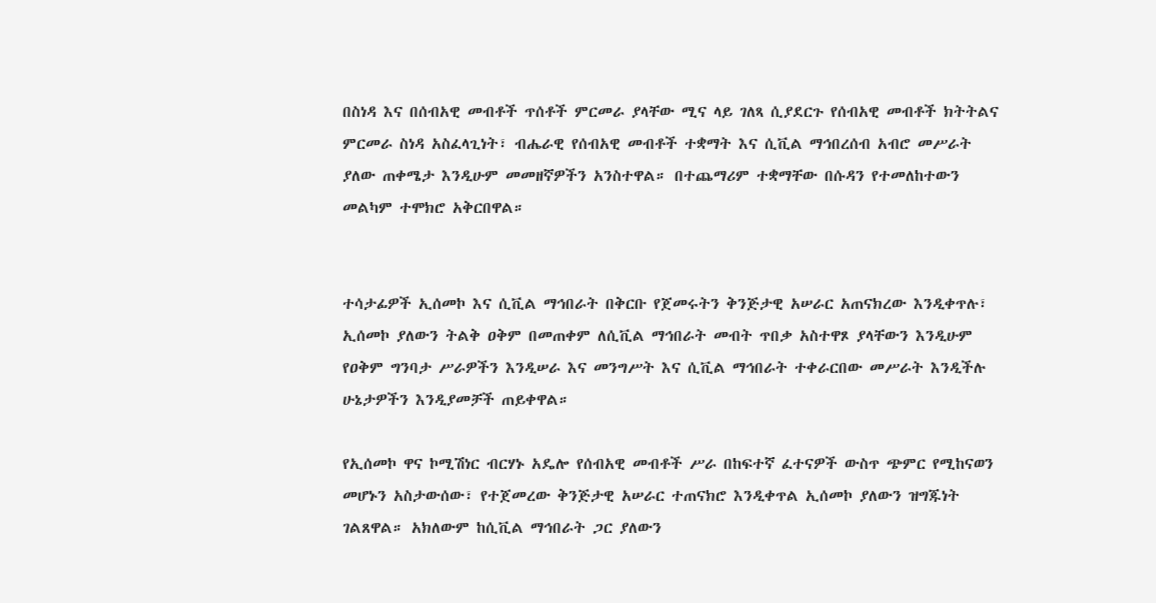በስነዳ እና በሰብአዊ መብቶች ጥሰቶች ምርመራ ያላቸው ሚና ላይ ገለጻ ሲያደርጉ የሰብአዊ መብቶች ክትትልና ምርመራ ስነዳ አስፈላጊነት፣ ብሔራዊ የሰብአዊ መብቶች ተቋማት እና ሲቪል ማኅበረሰብ አብሮ መሥራት ያለው ጠቀሜታ እንዲሁም መመዘኛዎችን አንስተዋል። በተጨማሪም ተቋማቸው በሱዳን የተመለከተውን መልካም ተሞክሮ አቅርበዋል።


ተሳታፊዎች ኢሰመኮ እና ሲቪል ማኅበራት በቅርቡ የጀመሩትን ቅንጅታዊ አሠራር አጠናክረው እንዲቀጥሉ፣ ኢሰመኮ ያለውን ትልቅ ዐቅም በመጠቀም ለሲቪል ማኅበራት መብት ጥበቃ አስተዋጾ ያላቸውን እንዲሁም የዐቅም ግንባታ ሥራዎችን እንዲሠራ እና መንግሥት እና ሲቪል ማኅበራት ተቀራርበው መሥራት እንዲችሉ ሁኔታዎችን እንዲያመቻች ጠይቀዋል።

የኢሰመኮ ዋና ኮሚሽነር ብርሃኑ አዴሎ የሰብአዊ መብቶች ሥራ በከፍተኛ ፈተናዎች ውስጥ ጭምር የሚከናወን መሆኑን አስታውሰው፣ የተጀመረው ቅንጅታዊ አሠራር ተጠናክሮ እንዲቀጥል ኢሰመኮ ያለውን ዝግጁነት ገልጸዋል። አክለውም ከሲቪል ማኅበራት ጋር ያለውን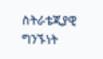ስትራቴጂያዊ ግንኙነት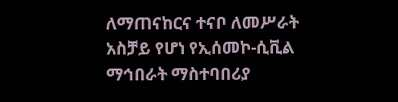ለማጠናከርና ተናቦ ለመሥራት አስቻይ የሆነ የኢሰመኮ-ሲቪል ማኅበራት ማስተባበሪያ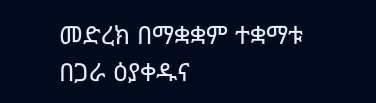መድረክ በማቋቋም ተቋማቱ በጋራ ዕያቀዱና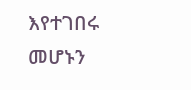እየተገበሩ መሆኑን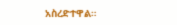አስረድተዋል።